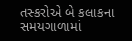તસ્કરોએ બે કલાકના સમયગાળામાં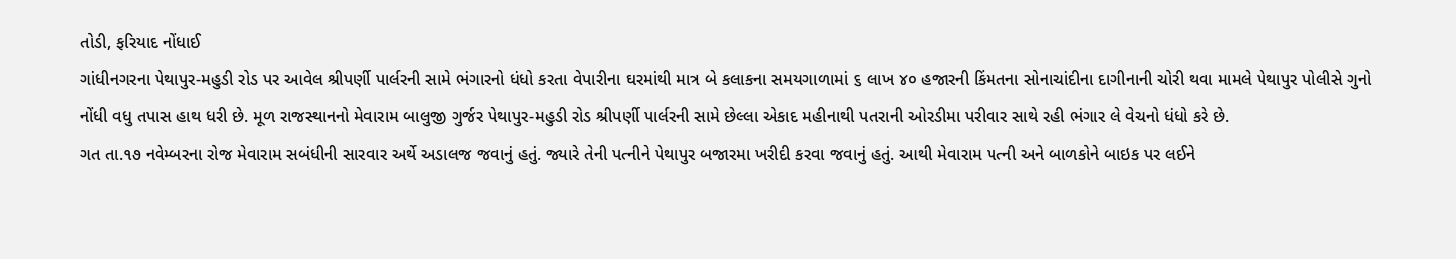તોડી, ફરિયાદ નોંધાઈ
ગાંધીનગરના પેથાપુર-મહુડી રોડ પર આવેલ શ્રીપર્ણી પાર્લરની સામે ભંગારનો ધંધો કરતા વેપારીના ઘરમાંથી માત્ર બે કલાકના સમયગાળામાં ૬ લાખ ૪૦ હજારની કિંમતના સોનાચાંદીના દાગીનાની ચોરી થવા મામલે પેથાપુર પોલીસે ગુનો નોંધી વધુ તપાસ હાથ ધરી છે. મૂળ રાજસ્થાનનો મેવારામ બાલુજી ગુર્જર પેથાપુર-મહુડી રોડ શ્રીપર્ણી પાર્લરની સામે છેલ્લા એકાદ મહીનાથી પતરાની ઓરડીમા પરીવાર સાથે રહી ભંગાર લે વેચનો ધંધો કરે છે.
ગત તા.૧૭ નવેમ્બરના રોજ મેવારામ સબંધીની સારવાર અર્થે અડાલજ જવાનું હતું. જ્યારે તેની પત્નીને પેથાપુર બજારમા ખરીદી કરવા જવાનું હતું. આથી મેવારામ પત્ની અને બાળકોને બાઇક પર લઈને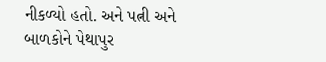નીકળ્યો હતો. અને પત્ની અને બાળકોને પેથાપુર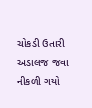ચોકડી ઉતારી અડાલજ જવા નીકળી ગયો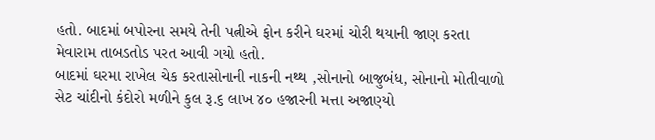હતો. બાદમાં બપોરના સમયે તેની પત્નીએ ફોન કરીને ઘરમાં ચોરી થયાની જાણ કરતા મેવારામ તાબડતોડ પરત આવી ગયો હતો.
બાદમાં ઘરમા રાખેલ ચેક કરતાસોનાની નાકની નથ્થ ,સોનાનો બાજુબંધ, સોનાનો મોતીવાળો સેટ ચાંદીનો કંદોરો મળીને કુલ રૂ.૬ લાખ ૪૦ હજારની મત્તા અજાણ્યો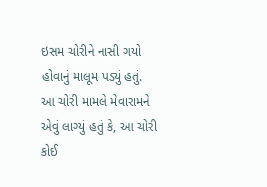ઇસમ ચોરીને નાસી ગયો હોવાનું માલૂમ પડ્યું હતું. આ ચોરી મામલે મેવારામને એવું લાગ્યું હતું કે, આ ચોરી કોઈ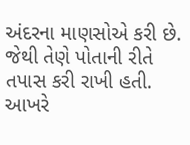અંદરના માણસોએ કરી છે. જેથી તેણે પોતાની રીતે તપાસ કરી રાખી હતી. આખરે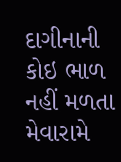દાગીનાની કોઇ ભાળ નહીં મળતા મેવારામે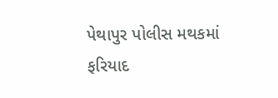પેથાપુર પોલીસ મથકમાં ફરિયાદ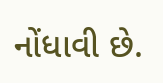નોંધાવી છે.